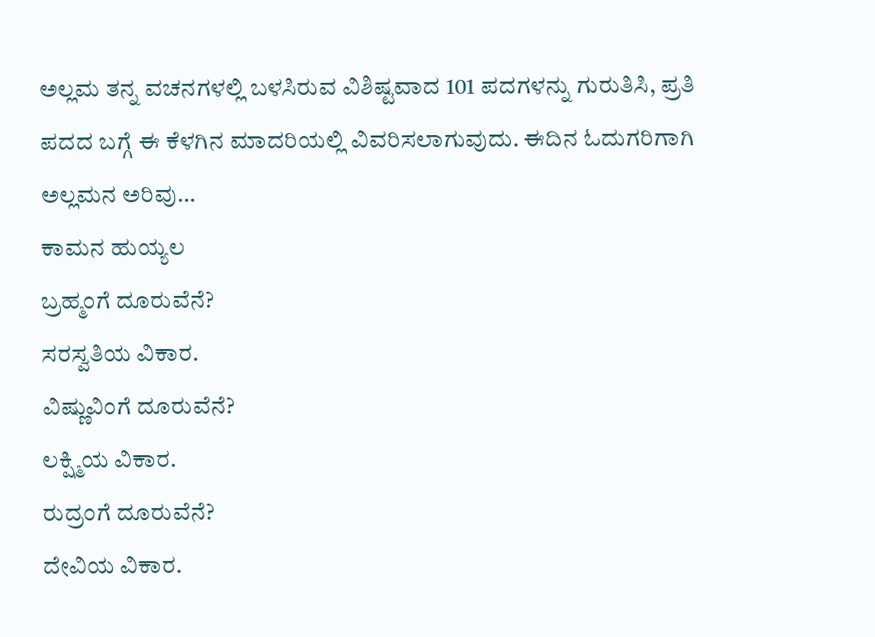ಅಲ್ಲಮ ತನ್ನ ವಚನಗಳಲ್ಲಿ ಬಳಸಿರುವ ವಿಶಿಷ್ಟವಾದ 101 ಪದಗಳನ್ನು ಗುರುತಿಸಿ, ಪ್ರತಿ ಪದದ ಬಗ್ಗೆ ಈ ಕೆಳಗಿನ ಮಾದರಿಯಲ್ಲಿ ವಿವರಿಸಲಾಗುವುದು. ಈದಿನ ಓದುಗರಿಗಾಗಿ ಅಲ್ಲಮನ ಅರಿವು…
ಕಾಮನ ಹುಯ್ಯಲ
ಬ್ರಹ್ಮಂಗೆ ದೂರುವೆನೆ?
ಸರಸ್ವತಿಯ ವಿಕಾರ.
ವಿಷ್ಣುವಿಂಗೆ ದೂರುವೆನೆ?
ಲಕ್ಷ್ಮಿಯ ವಿಕಾರ.
ರುದ್ರಂಗೆ ದೂರುವೆನೆ?
ದೇವಿಯ ವಿಕಾರ.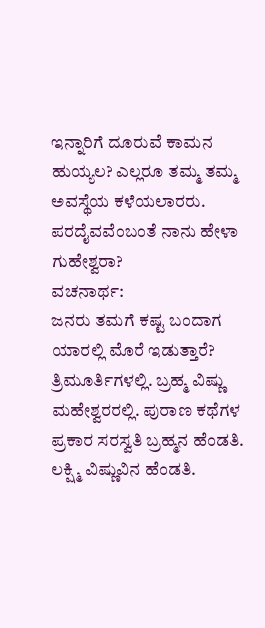ಇನ್ನಾರಿಗೆ ದೂರುವೆ ಕಾಮನ ಹುಯ್ಯಲ? ಎಲ್ಲರೂ ತಮ್ಮ ತಮ್ಮ ಅವಸ್ಥೆಯ ಕಳೆಯಲಾರರು.
ಪರದೈವವೆಂಬಂತೆ ನಾನು ಹೇಳಾ ಗುಹೇಶ್ವರಾ?
ವಚನಾರ್ಥ:
ಜನರು ತಮಗೆ ಕಷ್ಟ ಬಂದಾಗ ಯಾರಲ್ಲಿ ಮೊರೆ ಇಡುತ್ತಾರೆ? ತ್ರಿಮೂರ್ತಿಗಳಲ್ಲಿ. ಬ್ರಹ್ಮ ವಿಷ್ಣು ಮಹೇಶ್ವರರಲ್ಲಿ. ಪುರಾಣ ಕಥೆಗಳ ಪ್ರಕಾರ ಸರಸ್ವತಿ ಬ್ರಹ್ಮನ ಹೆಂಡತಿ. ಲಕ್ಷ್ಮಿ ವಿಷ್ಣುವಿನ ಹೆಂಡತಿ.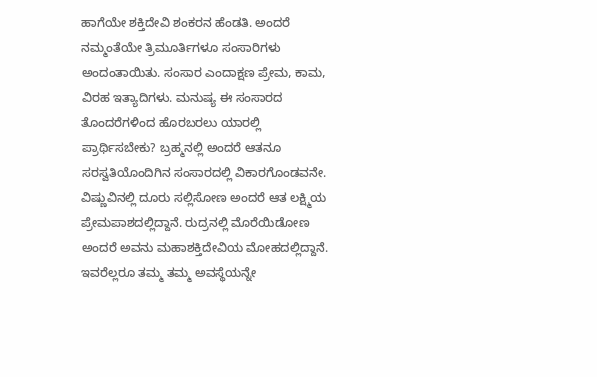ಹಾಗೆಯೇ ಶಕ್ತಿದೇವಿ ಶಂಕರನ ಹೆಂಡತಿ. ಅಂದರೆ ನಮ್ಮಂತೆಯೇ ತ್ರಿಮೂರ್ತಿಗಳೂ ಸಂಸಾರಿಗಳು ಅಂದಂತಾಯಿತು. ಸಂಸಾರ ಎಂದಾಕ್ಷಣ ಪ್ರೇಮ, ಕಾಮ, ವಿರಹ ಇತ್ಯಾದಿಗಳು. ಮನುಷ್ಯ ಈ ಸಂಸಾರದ ತೊಂದರೆಗಳಿಂದ ಹೊರಬರಲು ಯಾರಲ್ಲಿ ಪ್ರಾರ್ಥಿಸಬೇಕು? ಬ್ರಹ್ಮನಲ್ಲಿ ಅಂದರೆ ಆತನೂ ಸರಸ್ವತಿಯೊಂದಿಗಿನ ಸಂಸಾರದಲ್ಲಿ ವಿಕಾರಗೊಂಡವನೇ. ವಿಷ್ಣುವಿನಲ್ಲಿ ದೂರು ಸಲ್ಲಿಸೋಣ ಅಂದರೆ ಆತ ಲಕ್ಷ್ಮಿಯ ಪ್ರೇಮಪಾಶದಲ್ಲಿದ್ದಾನೆ. ರುದ್ರನಲ್ಲಿ ಮೊರೆಯಿಡೋಣ ಅಂದರೆ ಅವನು ಮಹಾಶಕ್ತಿದೇವಿಯ ಮೋಹದಲ್ಲಿದ್ದಾನೆ. ಇವರೆಲ್ಲರೂ ತಮ್ಮ ತಮ್ಮ ಅವಸ್ಥೆಯನ್ನೇ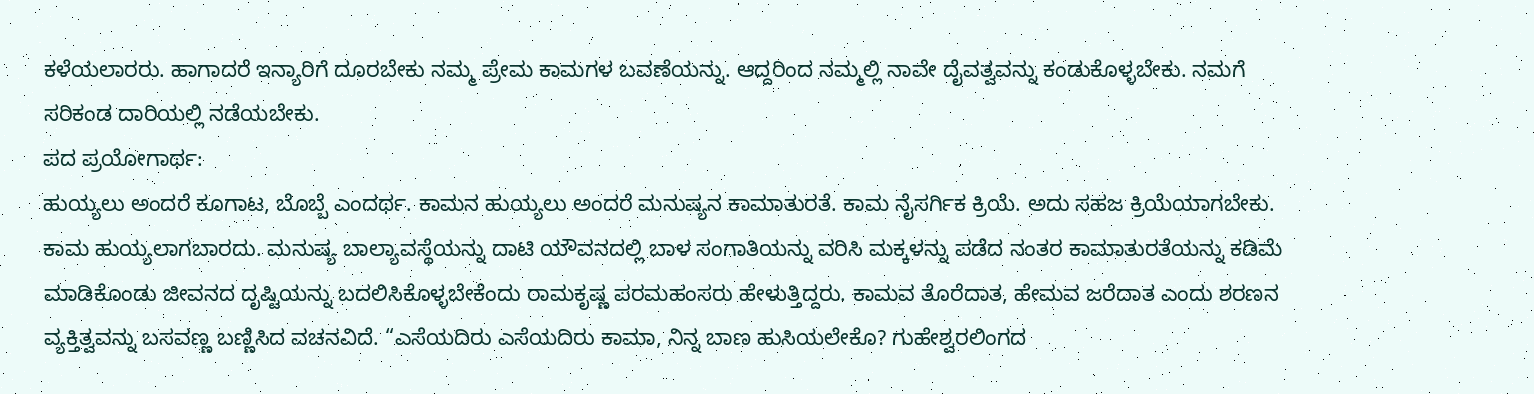ಕಳೆಯಲಾರರು. ಹಾಗಾದರೆ ಇನ್ಯಾರಿಗೆ ದೂರಬೇಕು ನಮ್ಮ ಪ್ರೇಮ ಕಾಮಗಳ ಬವಣೆಯನ್ನು. ಆದ್ದರಿಂದ ನಮ್ಮಲ್ಲಿ ನಾವೇ ದೈವತ್ವವನ್ನು ಕಂಡುಕೊಳ್ಳಬೇಕು. ನಮಗೆ ಸರಿಕಂಡ ದಾರಿಯಲ್ಲಿ ನಡೆಯಬೇಕು.
ಪದ ಪ್ರಯೋಗಾರ್ಥ:
ಹುಯ್ಯಲು ಅಂದರೆ ಕೂಗಾಟ, ಬೊಬ್ಬೆ ಎಂದರ್ಥ. ಕಾಮನ ಹುಯ್ಯಲು ಅಂದರೆ ಮನುಷ್ಯನ ಕಾಮಾತುರತೆ. ಕಾಮ ನೈಸರ್ಗಿಕ ಕ್ರಿಯೆ. ಅದು ಸಹಜ ಕ್ರಿಯೆಯಾಗಬೇಕು. ಕಾಮ ಹುಯ್ಯಲಾಗಬಾರದು. ಮನುಷ್ಯ ಬಾಲ್ಯಾವಸ್ಥೆಯನ್ನು ದಾಟಿ ಯೌವನದಲ್ಲಿ ಬಾಳ ಸಂಗಾತಿಯನ್ನು ವರಿಸಿ ಮಕ್ಕಳನ್ನು ಪಡೆದ ನಂತರ ಕಾಮಾತುರತೆಯನ್ನು ಕಡಿಮೆ ಮಾಡಿಕೊಂಡು ಜೀವನದ ದೃಷ್ಟಿಯನ್ನು ಬದಲಿಸಿಕೊಳ್ಳಬೇಕೆಂದು ರಾಮಕೃಷ್ಣ ಪರಮಹಂಸರು ಹೇಳುತ್ತಿದ್ದರು. ಕಾಮವ ತೊರೆದಾತ, ಹೇಮವ ಜರೆದಾತ ಎಂದು ಶರಣನ ವ್ಯಕ್ತಿತ್ವವನ್ನು ಬಸವಣ್ಣ ಬಣ್ಣಿಸಿದ ವಚನವಿದೆ. “ಎಸೆಯದಿರು ಎಸೆಯದಿರು ಕಾಮಾ, ನಿನ್ನ ಬಾಣ ಹುಸಿಯಲೇಕೊ? ಗುಹೇಶ್ವರಲಿಂಗದ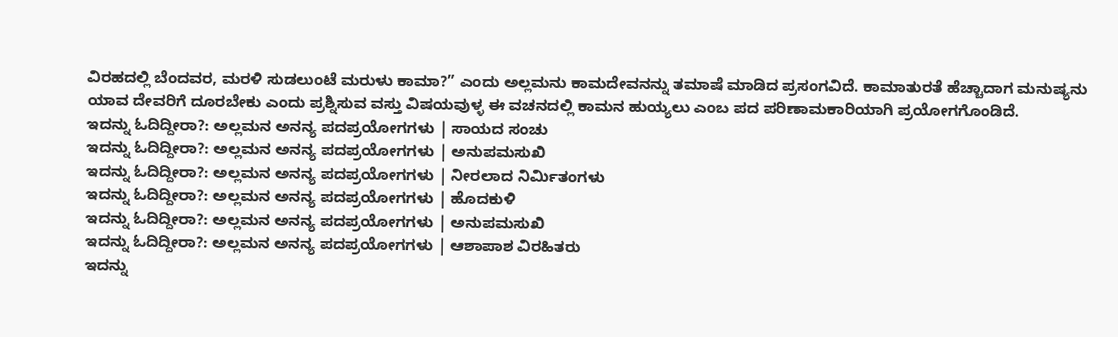ವಿರಹದಲ್ಲಿ ಬೆಂದವರ, ಮರಳಿ ಸುಡಲುಂಟೆ ಮರುಳು ಕಾಮಾ?” ಎಂದು ಅಲ್ಲಮನು ಕಾಮದೇವನನ್ನು ತಮಾಷೆ ಮಾಡಿದ ಪ್ರಸಂಗವಿದೆ. ಕಾಮಾತುರತೆ ಹೆಚ್ಚಾದಾಗ ಮನುಷ್ಯನು ಯಾವ ದೇವರಿಗೆ ದೂರಬೇಕು ಎಂದು ಪ್ರಶ್ನಿಸುವ ವಸ್ತು ವಿಷಯವುಳ್ಳ ಈ ವಚನದಲ್ಲಿ ಕಾಮನ ಹುಯ್ಯಲು ಎಂಬ ಪದ ಪರಿಣಾಮಕಾರಿಯಾಗಿ ಪ್ರಯೋಗಗೊಂಡಿದೆ.
ಇದನ್ನು ಓದಿದ್ದೀರಾ?: ಅಲ್ಲಮನ ಅನನ್ಯ ಪದಪ್ರಯೋಗಗಳು | ಸಾಯದ ಸಂಚು
ಇದನ್ನು ಓದಿದ್ದೀರಾ?: ಅಲ್ಲಮನ ಅನನ್ಯ ಪದಪ್ರಯೋಗಗಳು | ಅನುಪಮಸುಖಿ
ಇದನ್ನು ಓದಿದ್ದೀರಾ?: ಅಲ್ಲಮನ ಅನನ್ಯ ಪದಪ್ರಯೋಗಗಳು | ನೀರಲಾದ ನಿರ್ಮಿತಂಗಳು
ಇದನ್ನು ಓದಿದ್ದೀರಾ?: ಅಲ್ಲಮನ ಅನನ್ಯ ಪದಪ್ರಯೋಗಗಳು | ಹೊದಕುಳಿ
ಇದನ್ನು ಓದಿದ್ದೀರಾ?: ಅಲ್ಲಮನ ಅನನ್ಯ ಪದಪ್ರಯೋಗಗಳು | ಅನುಪಮಸುಖಿ
ಇದನ್ನು ಓದಿದ್ದೀರಾ?: ಅಲ್ಲಮನ ಅನನ್ಯ ಪದಪ್ರಯೋಗಗಳು | ಆಶಾಪಾಶ ವಿರಹಿತರು
ಇದನ್ನು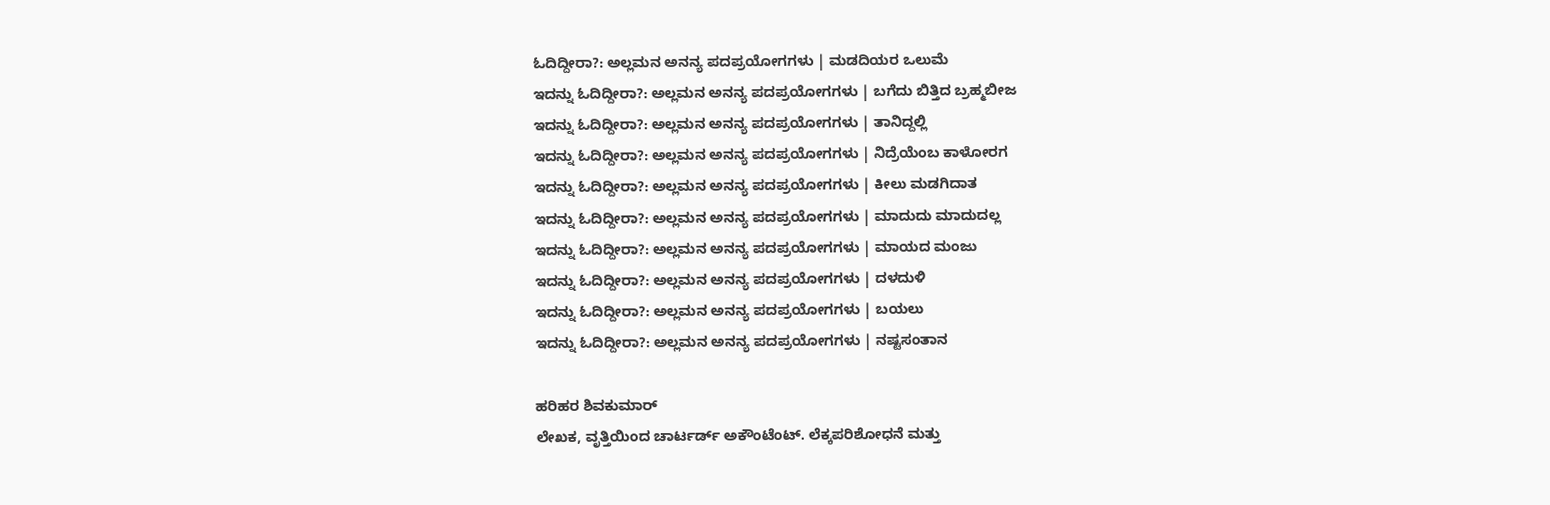ಓದಿದ್ದೀರಾ?: ಅಲ್ಲಮನ ಅನನ್ಯ ಪದಪ್ರಯೋಗಗಳು | ಮಡದಿಯರ ಒಲುಮೆ
ಇದನ್ನು ಓದಿದ್ದೀರಾ?: ಅಲ್ಲಮನ ಅನನ್ಯ ಪದಪ್ರಯೋಗಗಳು | ಬಗೆದು ಬಿತ್ತಿದ ಬ್ರಹ್ಮಬೀಜ
ಇದನ್ನು ಓದಿದ್ದೀರಾ?: ಅಲ್ಲಮನ ಅನನ್ಯ ಪದಪ್ರಯೋಗಗಳು | ತಾನಿದ್ದಲ್ಲಿ
ಇದನ್ನು ಓದಿದ್ದೀರಾ?: ಅಲ್ಲಮನ ಅನನ್ಯ ಪದಪ್ರಯೋಗಗಳು | ನಿದ್ರೆಯೆಂಬ ಕಾಳೋರಗ
ಇದನ್ನು ಓದಿದ್ದೀರಾ?: ಅಲ್ಲಮನ ಅನನ್ಯ ಪದಪ್ರಯೋಗಗಳು | ಕೀಲು ಮಡಗಿದಾತ
ಇದನ್ನು ಓದಿದ್ದೀರಾ?: ಅಲ್ಲಮನ ಅನನ್ಯ ಪದಪ್ರಯೋಗಗಳು | ಮಾದುದು ಮಾದುದಲ್ಲ
ಇದನ್ನು ಓದಿದ್ದೀರಾ?: ಅಲ್ಲಮನ ಅನನ್ಯ ಪದಪ್ರಯೋಗಗಳು | ಮಾಯದ ಮಂಜು
ಇದನ್ನು ಓದಿದ್ದೀರಾ?: ಅಲ್ಲಮನ ಅನನ್ಯ ಪದಪ್ರಯೋಗಗಳು | ದಳದುಳಿ
ಇದನ್ನು ಓದಿದ್ದೀರಾ?: ಅಲ್ಲಮನ ಅನನ್ಯ ಪದಪ್ರಯೋಗಗಳು | ಬಯಲು
ಇದನ್ನು ಓದಿದ್ದೀರಾ?: ಅಲ್ಲಮನ ಅನನ್ಯ ಪದಪ್ರಯೋಗಗಳು | ನಷ್ಟಸಂತಾನ

ಹರಿಹರ ಶಿವಕುಮಾರ್
ಲೇಖಕ, ವೃತ್ತಿಯಿಂದ ಚಾರ್ಟರ್ಡ್ ಅಕೌಂಟೆಂಟ್. ಲೆಕ್ಕಪರಿಶೋಧನೆ ಮತ್ತು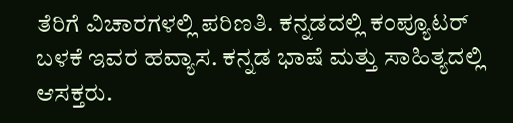ತೆರಿಗೆ ವಿಚಾರಗಳಲ್ಲಿ ಪರಿಣತಿ. ಕನ್ನಡದಲ್ಲಿ ಕಂಪ್ಯೂಟರ್ ಬಳಕೆ ಇವರ ಹವ್ಯಾಸ. ಕನ್ನಡ ಭಾಷೆ ಮತ್ತು ಸಾಹಿತ್ಯದಲ್ಲಿ ಆಸಕ್ತರು.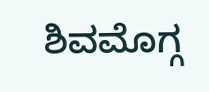ಶಿವಮೊಗ್ಗ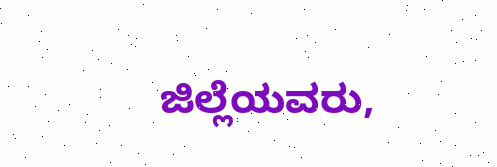ಜಿಲ್ಲೆಯವರು,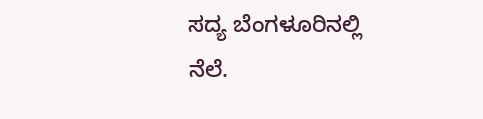ಸದ್ಯ ಬೆಂಗಳೂರಿನಲ್ಲಿ ನೆಲೆ.